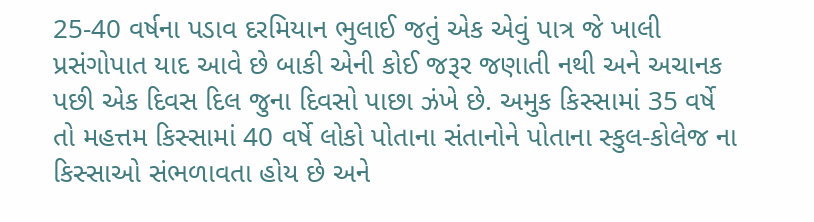25-40 વર્ષના પડાવ દરમિયાન ભુલાઈ જતું એક એવું પાત્ર જે ખાલી પ્રસંગોપાત યાદ આવે છે બાકી એની કોઈ જરૂર જણાતી નથી અને અચાનક પછી એક દિવસ દિલ જુના દિવસો પાછા ઝંખે છે. અમુક કિસ્સામાં 35 વર્ષે તો મહત્તમ કિસ્સામાં 40 વર્ષે લોકો પોતાના સંતાનોને પોતાના સ્કુલ-કોલેજ ના કિસ્સાઓ સંભળાવતા હોય છે અને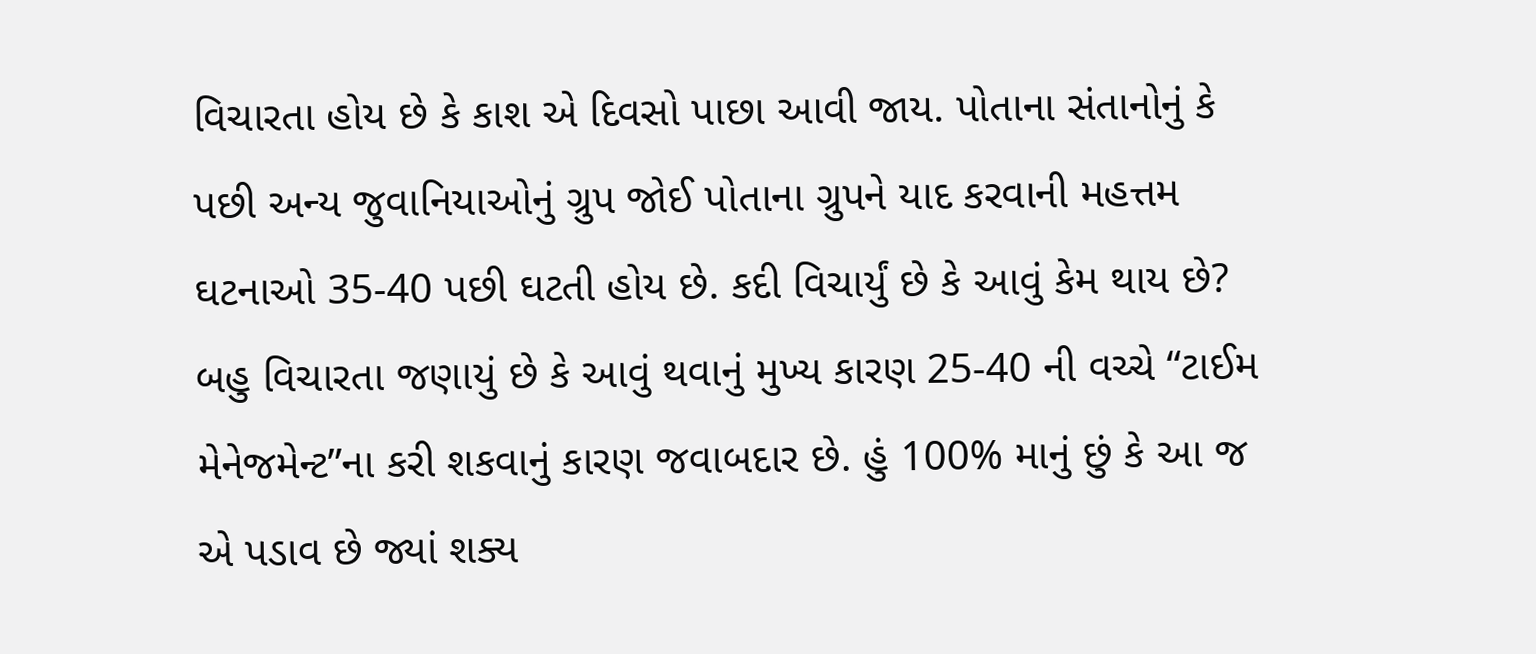વિચારતા હોય છે કે કાશ એ દિવસો પાછા આવી જાય. પોતાના સંતાનોનું કે પછી અન્ય જુવાનિયાઓનું ગ્રુપ જોઈ પોતાના ગ્રુપને યાદ કરવાની મહત્તમ ઘટનાઓ 35-40 પછી ઘટતી હોય છે. કદી વિચાર્યું છે કે આવું કેમ થાય છે? બહુ વિચારતા જણાયું છે કે આવું થવાનું મુખ્ય કારણ 25-40 ની વચ્ચે “ટાઈમ મેનેજમેન્ટ”ના કરી શકવાનું કારણ જવાબદાર છે. હું 100% માનું છું કે આ જ એ પડાવ છે જ્યાં શક્ય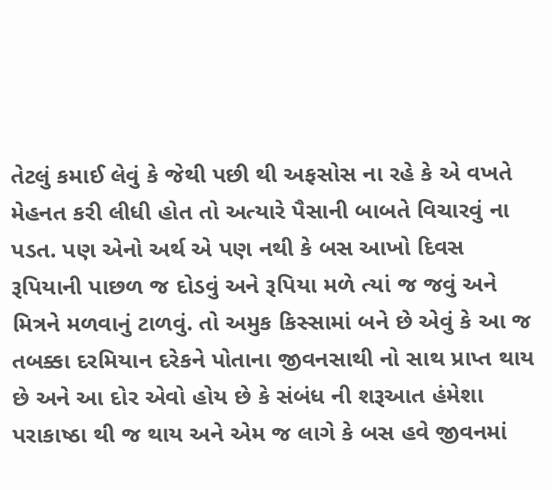તેટલું કમાઈ લેવું કે જેથી પછી થી અફસોસ ના રહે કે એ વખતે મેહનત કરી લીધી હોત તો અત્યારે પૈસાની બાબતે વિચારવું ના પડત. પણ એનો અર્થ એ પણ નથી કે બસ આખો દિવસ રૂપિયાની પાછળ જ દોડવું અને રૂપિયા મળે ત્યાં જ જવું અને મિત્રને મળવાનું ટાળવું. તો અમુક કિસ્સામાં બને છે એવું કે આ જ તબક્કા દરમિયાન દરેકને પોતાના જીવનસાથી નો સાથ પ્રાપ્ત થાય છે અને આ દોર એવો હોય છે કે સંબંધ ની શરૂઆત હંમેશા પરાકાષ્ઠા થી જ થાય અને એમ જ લાગે કે બસ હવે જીવનમાં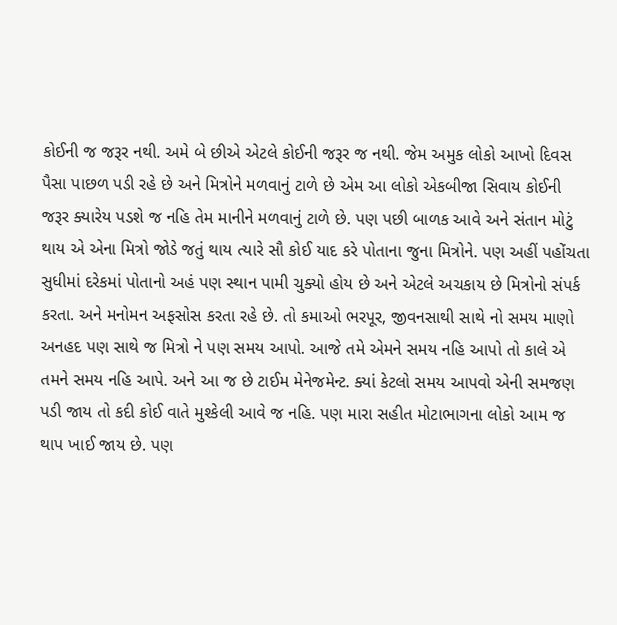કોઈની જ જરૂર નથી. અમે બે છીએ એટલે કોઈની જરૂર જ નથી. જેમ અમુક લોકો આખો દિવસ પૈસા પાછળ પડી રહે છે અને મિત્રોને મળવાનું ટાળે છે એમ આ લોકો એકબીજા સિવાય કોઈની જરૂર ક્યારેય પડશે જ નહિ તેમ માનીને મળવાનું ટાળે છે. પણ પછી બાળક આવે અને સંતાન મોટું થાય એ એના મિત્રો જોડે જતું થાય ત્યારે સૌ કોઈ યાદ કરે પોતાના જુના મિત્રોને. પણ અહીં પહોંચતા સુધીમાં દરેકમાં પોતાનો અહં પણ સ્થાન પામી ચુક્યો હોય છે અને એટલે અચકાય છે મિત્રોનો સંપર્ક કરતા. અને મનોમન અફસોસ કરતા રહે છે. તો કમાઓ ભરપૂર, જીવનસાથી સાથે નો સમય માણો અનહદ પણ સાથે જ મિત્રો ને પણ સમય આપો. આજે તમે એમને સમય નહિ આપો તો કાલે એ તમને સમય નહિ આપે. અને આ જ છે ટાઈમ મેનેજમેન્ટ. ક્યાં કેટલો સમય આપવો એની સમજણ પડી જાય તો કદી કોઈ વાતે મુશ્કેલી આવે જ નહિ. પણ મારા સહીત મોટાભાગના લોકો આમ જ થાપ ખાઈ જાય છે. પણ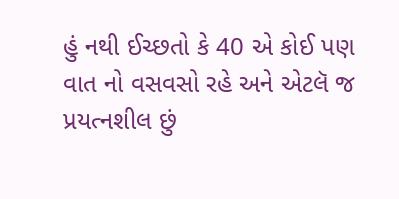હું નથી ઈચ્છતો કે 40 એ કોઈ પણ વાત નો વસવસો રહે અને એટલૅ જ પ્રયત્નશીલ છું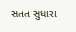સતત સુધારા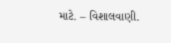માટે. – વિશાલવાણી.